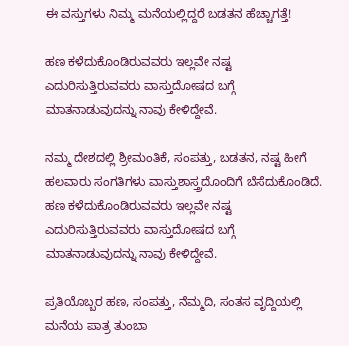ಈ ವಸ್ತುಗಳು ನಿಮ್ಮ ಮನೆಯಲ್ಲಿದ್ದರೆ ಬಡತನ ಹೆಚ್ಚಾಗತ್ತೆ!

ಹಣ ಕಳೆದುಕೊಂಡಿರುವವರು ಇಲ್ಲವೇ ನಷ್ಟ ಎದುರಿಸುತ್ತಿರುವವರು ವಾಸ್ತುದೋಷದ ಬಗ್ಗೆ ಮಾತನಾಡುವುದನ್ನು ನಾವು ಕೇಳಿದ್ದೇವೆ.

ನಮ್ಮ ದೇಶದಲ್ಲಿ ಶ್ರೀಮಂತಿಕೆ, ಸಂಪತ್ತು, ಬಡತನ, ನಷ್ಟ ಹೀಗೆ ಹಲವಾರು ಸಂಗತಿಗಳು ವಾಸ್ತುಶಾಸ್ತ್ರದೊಂದಿಗೆ ಬೆಸೆದುಕೊಂಡಿದೆ. ಹಣ ಕಳೆದುಕೊಂಡಿರುವವರು ಇಲ್ಲವೇ ನಷ್ಟ ಎದುರಿಸುತ್ತಿರುವವರು ವಾಸ್ತುದೋಷದ ಬಗ್ಗೆ ಮಾತನಾಡುವುದನ್ನು ನಾವು ಕೇಳಿದ್ದೇವೆ.

ಪ್ರತಿಯೊಬ್ಬರ ಹಣ, ಸಂಪತ್ತು, ನೆಮ್ಮದಿ, ಸಂತಸ ವೃದ್ದಿಯಲ್ಲಿ ಮನೆಯ ಪಾತ್ರ ತುಂಬಾ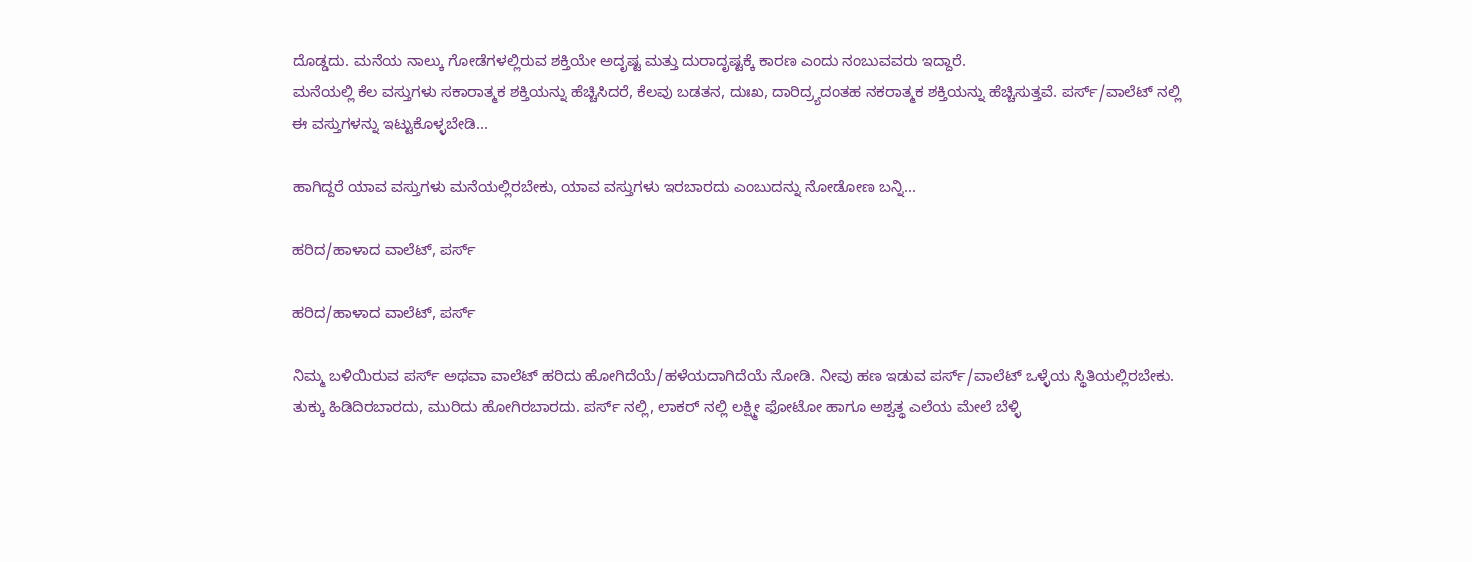ದೊಡ್ಡದು. ಮನೆಯ ನಾಲ್ಕು ಗೋಡೆಗಳಲ್ಲಿರುವ ಶಕ್ತಿಯೇ ಅದೃಷ್ಟ ಮತ್ತು ದುರಾದೃಷ್ಟಕ್ಕೆ ಕಾರಣ ಎಂದು ನಂಬುವವರು ಇದ್ದಾರೆ.
ಮನೆಯಲ್ಲಿ ಕೆಲ ವಸ್ತುಗಳು ಸಕಾರಾತ್ಮಕ ಶಕ್ತಿಯನ್ನು ಹೆಚ್ಚಿಸಿದರೆ, ಕೆಲವು ಬಡತನ, ದುಃಖ, ದಾರಿದ್ರ್ಯದಂತಹ ನಕರಾತ್ಮಕ ಶಕ್ತಿಯನ್ನು ಹೆಚ್ಚಿಸುತ್ತವೆ. ಪರ್ಸ್/ವಾಲೆಟ್ ನಲ್ಲಿ ಈ ವಸ್ತುಗಳನ್ನು ಇಟ್ಟುಕೊಳ್ಳಬೇಡಿ...

ಹಾಗಿದ್ದರೆ ಯಾವ ವಸ್ತುಗಳು ಮನೆಯಲ್ಲಿರಬೇಕು, ಯಾವ ವಸ್ತುಗಳು ಇರಬಾರದು ಎಂಬುದನ್ನು ನೋಡೋಣ ಬನ್ನಿ...

ಹರಿದ/ಹಾಳಾದ ವಾಲೆಟ್, ಪರ್ಸ್

ಹರಿದ/ಹಾಳಾದ ವಾಲೆಟ್, ಪರ್ಸ್

ನಿಮ್ಮ ಬಳಿಯಿರುವ ಪರ್ಸ್ ಅಥವಾ ವಾಲೆಟ್ ಹರಿದು ಹೋಗಿದೆಯೆ/ಹಳೆಯದಾಗಿದೆಯೆ ನೋಡಿ. ನೀವು ಹಣ ಇಡುವ ಪರ್ಸ್/ವಾಲೆಟ್ ಒಳ್ಳೆಯ ಸ್ಥಿತಿಯಲ್ಲಿರಬೇಕು. ತುಕ್ಕು ಹಿಡಿದಿರಬಾರದು, ಮುರಿದು ಹೋಗಿರಬಾರದು. ಪರ್ಸ್ ನಲ್ಲಿ, ಲಾಕರ್ ನಲ್ಲಿ ಲಕ್ಷ್ಮೀ ಫೋಟೋ ಹಾಗೂ ಅಶ್ವತ್ಥ ಎಲೆಯ ಮೇಲೆ ಬೆಳ್ಳಿ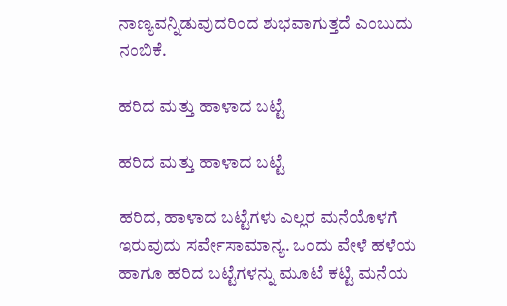ನಾಣ್ಯವನ್ನಿಡುವುದರಿಂದ ಶುಭವಾಗುತ್ತದೆ ಎಂಬುದು ನಂಬಿಕೆ.

ಹರಿದ ಮತ್ತು ಹಾಳಾದ ಬಟ್ಟೆ

ಹರಿದ ಮತ್ತು ಹಾಳಾದ ಬಟ್ಟೆ

ಹರಿದ, ಹಾಳಾದ ಬಟ್ಟೆಗಳು ಎಲ್ಲರ ಮನೆಯೊಳಗೆ ಇರುವುದು ಸರ್ವೇಸಾಮಾನ್ಯ. ಒಂದು ವೇಳೆ ಹಳೆಯ ಹಾಗೂ ಹರಿದ ಬಟ್ಟೆಗಳನ್ನು ಮೂಟೆ ಕಟ್ಟಿ ಮನೆಯ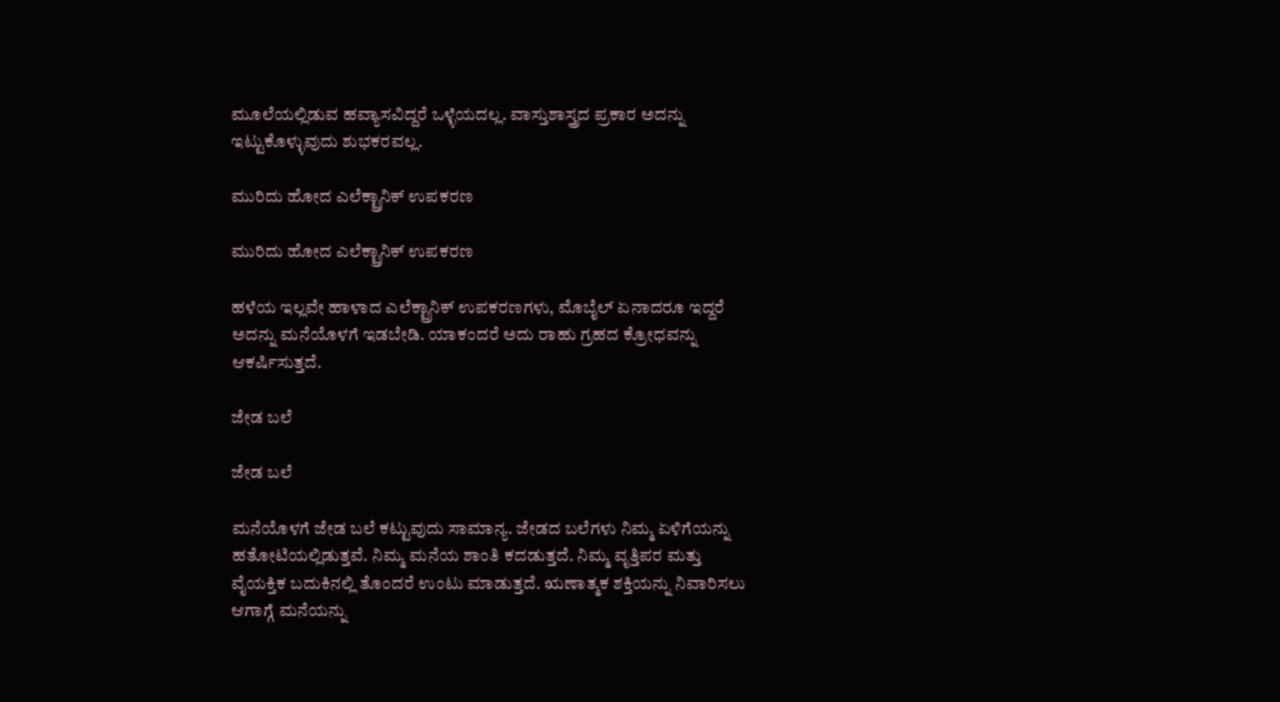ಮೂಲೆಯಲ್ಲಿಡುವ ಹವ್ಯಾಸವಿದ್ದರೆ ಒಳ್ಳೆಯದಲ್ಲ. ವಾಸ್ತುಶಾಸ್ತ್ರದ ಪ್ರಕಾರ ಅದನ್ನು ಇಟ್ಟುಕೊಳ್ಳುವುದು ಶುಭಕರವಲ್ಲ.

ಮುರಿದು ಹೋದ ಎಲೆಕ್ಟ್ರಾನಿಕ್ ಉಪಕರಣ

ಮುರಿದು ಹೋದ ಎಲೆಕ್ಟ್ರಾನಿಕ್ ಉಪಕರಣ

ಹಳೆಯ ಇಲ್ಲವೇ ಹಾಳಾದ ಎಲೆಕ್ಟ್ರಾನಿಕ್ ಉಪಕರಣಗಳು, ಮೊಬೈಲ್ ಏನಾದರೂ ಇದ್ದರೆ ಅದನ್ನು ಮನೆಯೊಳಗೆ ಇಡಬೇಡಿ. ಯಾಕಂದರೆ ಅದು ರಾಹು ಗ್ರಹದ ಕ್ರೋಧವನ್ನು ಆಕರ್ಷಿಸುತ್ತದೆ.

ಜೇಡ ಬಲೆ

ಜೇಡ ಬಲೆ

ಮನೆಯೊಳಗೆ ಜೇಡ ಬಲೆ ಕಟ್ಟುವುದು ಸಾಮಾನ್ಯ. ಜೇಡದ ಬಲೆಗಳು ನಿಮ್ಮ ಏಳಿಗೆಯನ್ನು ಹತೋಟಿಯಲ್ಲಿಡುತ್ತವೆ. ನಿಮ್ಮ ಮನೆಯ ಶಾಂತಿ ಕದಡುತ್ತದೆ. ನಿಮ್ಮ ವೃತ್ತಿಪರ ಮತ್ತು ವೈಯಕ್ತಿಕ ಬದುಕಿನಲ್ಲಿ ತೊಂದರೆ ಉಂಟು ಮಾಡುತ್ತದೆ. ಋಣಾತ್ಮಕ ಶಕ್ತಿಯನ್ನು ನಿವಾರಿಸಲು ಆಗಾಗ್ಗೆ ಮನೆಯನ್ನು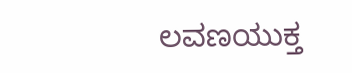ಲವಣಯುಕ್ತ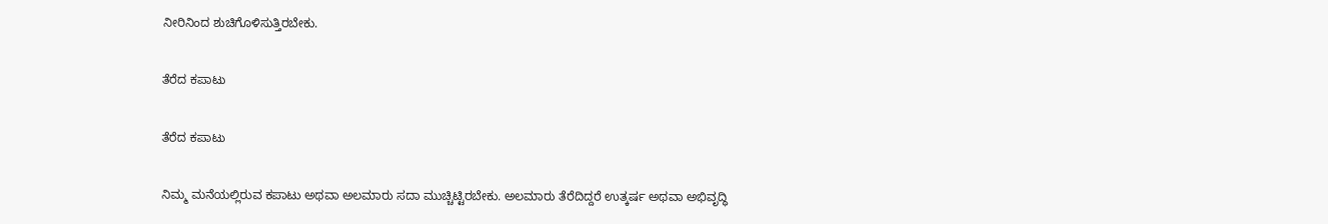ನೀರಿನಿಂದ ಶುಚಿಗೊಳಿಸುತ್ತಿರಬೇಕು.

ತೆರೆದ ಕಪಾಟು

ತೆರೆದ ಕಪಾಟು

ನಿಮ್ಮ ಮನೆಯಲ್ಲಿರುವ ಕಪಾಟು ಅಥವಾ ಅಲಮಾರು ಸದಾ ಮುಚ್ಚಿಟ್ಟಿರಬೇಕು. ಅಲಮಾರು ತೆರೆದಿದ್ದರೆ ಉತ್ಕರ್ಷ ಅಥವಾ ಅಭಿವೃದ್ಧಿ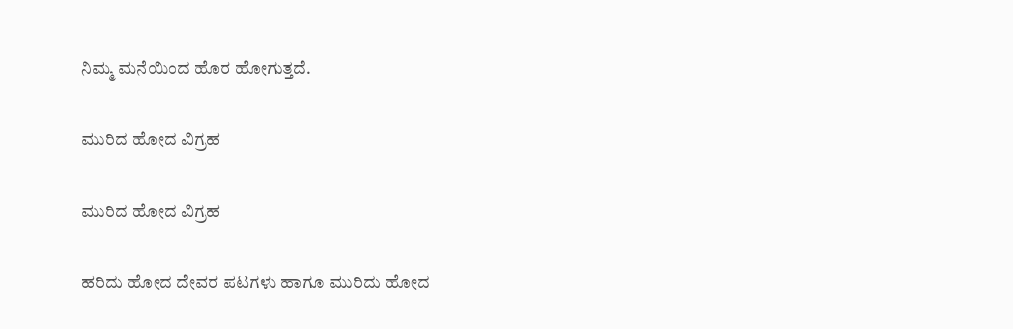ನಿಮ್ಮ ಮನೆಯಿಂದ ಹೊರ ಹೋಗುತ್ತದೆ.

ಮುರಿದ ಹೋದ ವಿಗ್ರಹ

ಮುರಿದ ಹೋದ ವಿಗ್ರಹ

ಹರಿದು ಹೋದ ದೇವರ ಪಟಗಳು ಹಾಗೂ ಮುರಿದು ಹೋದ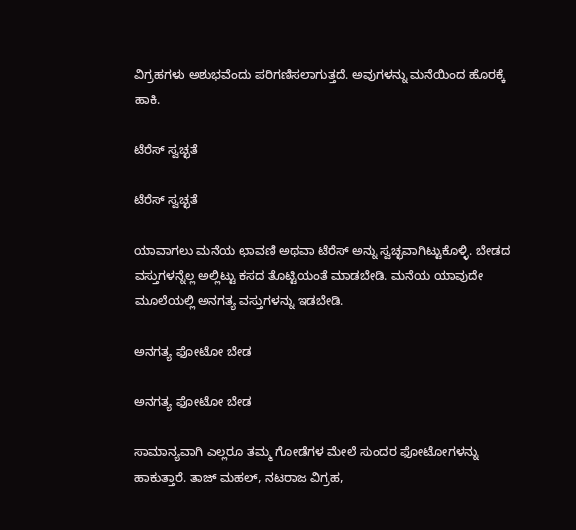ವಿಗ್ರಹಗಳು ಅಶುಭವೆಂದು ಪರಿಗಣಿಸಲಾಗುತ್ತದೆ. ಅವುಗಳನ್ನು ಮನೆಯಿಂದ ಹೊರಕ್ಕೆ ಹಾಕಿ.

ಟೆರೆಸ್ ಸ್ವಚ್ಛತೆ

ಟೆರೆಸ್ ಸ್ವಚ್ಛತೆ

ಯಾವಾಗಲು ಮನೆಯ ಛಾವಣಿ ಅಥವಾ ಟೆರೆಸ್ ಅನ್ನು ಸ್ವಚ್ಛವಾಗಿಟ್ಟುಕೊಳ್ಳಿ. ಬೇಡದ ವಸ್ತುಗಳನ್ನೆಲ್ಲ ಅಲ್ಲಿಟ್ಟು ಕಸದ ತೊಟ್ಟಿಯಂತೆ ಮಾಡಬೇಡಿ. ಮನೆಯ ಯಾವುದೇ ಮೂಲೆಯಲ್ಲಿ ಅನಗತ್ಯ ವಸ್ತುಗಳನ್ನು ಇಡಬೇಡಿ.

ಅನಗತ್ಯ ಫೋಟೋ ಬೇಡ

ಅನಗತ್ಯ ಫೋಟೋ ಬೇಡ

ಸಾಮಾನ್ಯವಾಗಿ ಎಲ್ಲರೂ ತಮ್ಮ ಗೋಡೆಗಳ ಮೇಲೆ ಸುಂದರ ಫೋಟೋಗಳನ್ನು ಹಾಕುತ್ತಾರೆ. ತಾಜ್ ಮಹಲ್, ನಟರಾಜ ವಿಗ್ರಹ,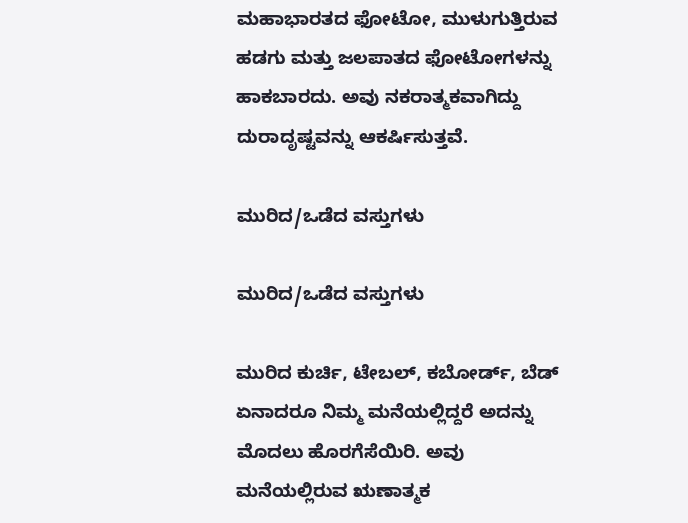ಮಹಾಭಾರತದ ಫೋಟೋ, ಮುಳುಗುತ್ತಿರುವ ಹಡಗು ಮತ್ತು ಜಲಪಾತದ ಫೋಟೋಗಳನ್ನು ಹಾಕಬಾರದು. ಅವು ನಕರಾತ್ಮಕವಾಗಿದ್ದು ದುರಾದೃಷ್ಟವನ್ನು ಆಕರ್ಷಿಸುತ್ತವೆ.

ಮುರಿದ/ಒಡೆದ ವಸ್ತುಗಳು

ಮುರಿದ/ಒಡೆದ ವಸ್ತುಗಳು

ಮುರಿದ ಕುರ್ಚಿ, ಟೇಬಲ್, ಕಬೋರ್ಡ್, ಬೆಡ್ ಏನಾದರೂ ನಿಮ್ಮ ಮನೆಯಲ್ಲಿದ್ದರೆ ಅದನ್ನು ಮೊದಲು ಹೊರಗೆಸೆಯಿರಿ. ಅವು ಮನೆಯಲ್ಲಿರುವ ಋಣಾತ್ಮಕ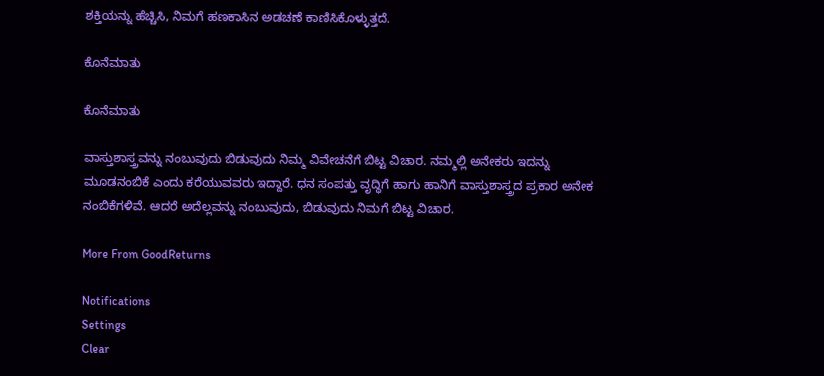ಶಕ್ತಿಯನ್ನು ಹೆಚ್ಚಿಸಿ, ನಿಮಗೆ ಹಣಕಾಸಿನ ಅಡಚಣೆ ಕಾಣಿಸಿಕೊಳ್ಳುತ್ತದೆ.

ಕೊನೆಮಾತು

ಕೊನೆಮಾತು

ವಾಸ್ತುಶಾಸ್ತ್ರವನ್ನು ನಂಬುವುದು ಬಿಡುವುದು ನಿಮ್ಮ ವಿವೇಚನೆಗೆ ಬಿಟ್ಟ ವಿಚಾರ. ನಮ್ಮಲ್ಲಿ ಅನೇಕರು ಇದನ್ನು ಮೂಡನಂಬಿಕೆ ಎಂದು ಕರೆಯುವವರು ಇದ್ದಾರೆ. ಧನ ಸಂಪತ್ತು ವೃದ್ಧಿಗೆ ಹಾಗು ಹಾನಿಗೆ ವಾಸ್ತುಶಾಸ್ತ್ರದ ಪ್ರಕಾರ ಅನೇಕ ನಂಬಿಕೆಗಳಿವೆ. ಆದರೆ ಅದೆಲ್ಲವನ್ನು ನಂಬುವುದು, ಬಿಡುವುದು ನಿಮಗೆ ಬಿಟ್ಟ ವಿಚಾರ.

More From GoodReturns

Notifications
Settings
Clear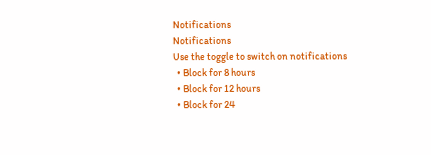Notifications
Notifications
Use the toggle to switch on notifications
  • Block for 8 hours
  • Block for 12 hours
  • Block for 24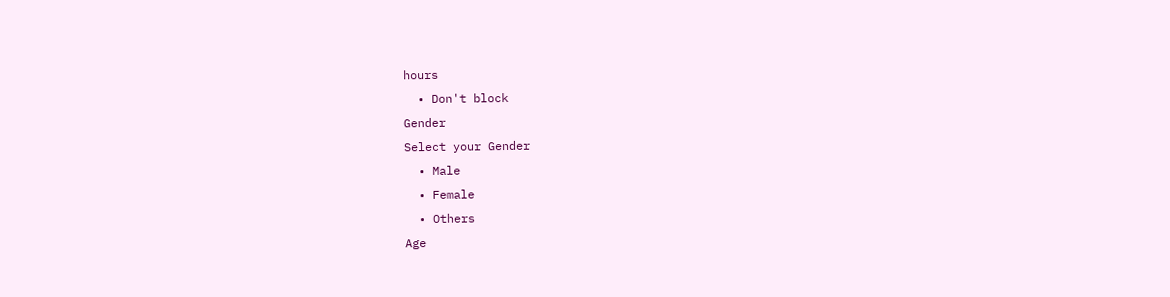hours
  • Don't block
Gender
Select your Gender
  • Male
  • Female
  • Others
Age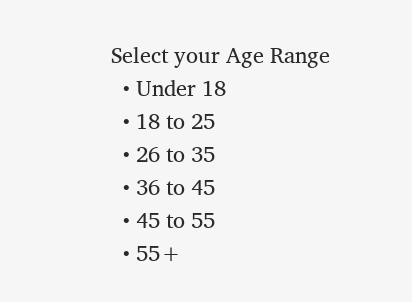Select your Age Range
  • Under 18
  • 18 to 25
  • 26 to 35
  • 36 to 45
  • 45 to 55
  • 55+